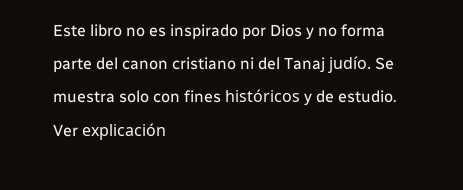Este libro no es inspirado por Dios y no forma parte del canon cristiano ni del Tanaj judío. Se muestra solo con fines históricos y de estudio. Ver explicación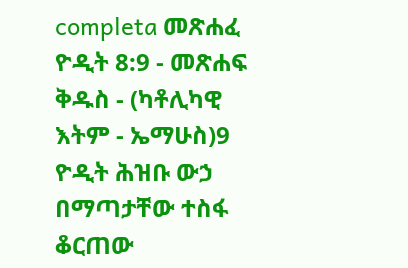completa መጽሐፈ ዮዲት 8:9 - መጽሐፍ ቅዱስ - (ካቶሊካዊ እትም - ኤማሁስ)9 ዮዲት ሕዝቡ ውኃ በማጣታቸው ተስፋ ቆርጠው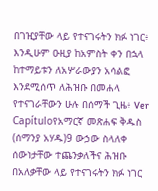በገዢያቸው ላይ የተናገሩትን ክፉ ነገር፥ እንዲሁም ዑዚያ ከአምስት ቀን በኋላ ከተማይቱን ለአሦራውያን አሳልፎ እንደሚሰጥ ለሕዝቡ በመሐላ የተናገራቸውን ሁሉ በሰማች ጊዜ፥ Ver Capítuloየአማርኛ መጽሐፍ ቅዱስ (ሰማንያ አሃዱ)9 ውኃው ስላለቀ ሰውነታቸው ተጨንቃለችና ሕዝቡ በአለቃቸው ላይ የተናገሩትን ክፉ ነገር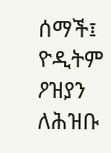ሰማች፤ ዮዲትም ዖዝያን ለሕዝቡ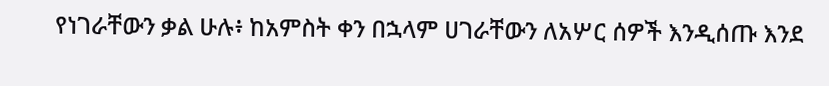የነገራቸውን ቃል ሁሉ፥ ከአምስት ቀን በኋላም ሀገራቸውን ለአሦር ሰዎች እንዲሰጡ እንደ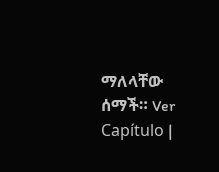ማለላቸው ሰማች። Ver Capítulo |